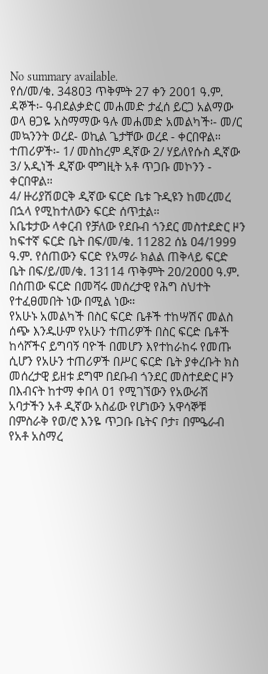No summary available.
የሰ/መ/ቁ. 348ዐ3 ጥቅምት 27 ቀን 2001 ዓ.ም.
ዳኞች፡- ዓብደልቃድር መሐመድ ታፈሰ ይርጋ አልማው ወላ ፀጋዬ አስማማው ዓሉ መሐመድ አመልካች፡- መ/ር መኳንንት ወረደ- ወኪል ጌታቸው ወረደ - ቀርበዋል።
ተጠሪዎች፡- 1/ መስከረም ዲኛው 2/ ሃይለየሱስ ዲኛው 3/ አዲነች ዲኛው ሞግዚት አቶ ጥጋቡ መኮንን - ቀርበዋል።
4/ ዙሪያሽወርቅ ዲኛው ፍርድ ቤቱ ጉዲዩን ከመረመረ በኋላ የሚከተለውን ፍርድ ሰጥቷል።
አቤቱታው ላቀርብ የቻለው የደቡብ ጎንደር መስተደድር ዞን ከፍተኛ ፍርድ ቤት በፍ/መ/ቁ. 11282 ሰኔ ዐ4/1999 ዓ.ም. የሰጠውን ፍርድ የአማራ ክልል ጠቅላይ ፍርድ ቤት በፍ/ይ/መ/ቁ. 13114 ጥቅምት 2ዐ/2ዐዐዐ ዓ.ም.
በሰጠው ፍርድ በመሻሩ መሰረታዊ የሕግ ስህተት የተፈፀመበት ነው በሚል ነው።
የአሁኑ አመልካች በስር ፍርድ ቤቶች ተከሣሽና መልስ ሰጭ እንዱሁም የአሁን ተጠሪዎች በስር ፍርድ ቤቶች ከሳሾችና ይግባኝ ባዮች በመሆን እየተከራከሩ የመጡ ሲሆን የአሁን ተጠሪዎች በሥር ፍርድ ቤት ያቀረቡት ክስ መሰረታዊ ይዘቱ ደግሞ በደቡብ ጎንደር መስተደድር ዞን በእብናት ከተማ ቀበላ ዐ1 የሚገኘውን የአውራሽ አባታችን አቶ ዲኛው አስፊው የሆነውን አዋሳኞቹ በምስራቅ የወ/ሮ እንዬ ጥጋቡ ቤትና ቦታ፣ በምዔራብ የአቶ አስማረ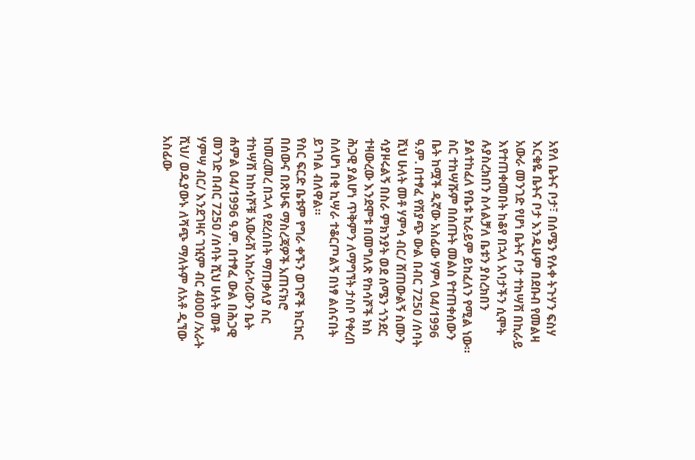አየለ ቤትና ቦታ፣ በሰሜን የሉቀ ትጉሃን ፍስሃ እርቁዬ ቤትና ቦታ እንዱሁም በደቡብ የመልዛ አውራ መንገድ የሆነ ቤትና ቦታ ተከሣሽ በኪራይ እየተጠቀመበት ከቆየ በኋላ አባታችን ሲሞት ሉያስረክበን ስላልቻለ ቤቱን ያስረክበን ያልተከፈለ የቤቱ ኪራይም ይከፈለን የሚል ነው።
ስር ተከሣሹም በሰጡት መልስ የተጠቀሰውን ቤት ከሟች ዲኛው አስፊው ሃምላ ዐ4/1996 ዓ.ም. በተፃፈ የሽያጭ ውል በብር 725ዐ /ሰባት ሺህ ሁለት መቶ ሃምሳ ብር/ ሸጠውልኝ ስሙን ሳያዞሩልኝ በስራ ምክንያት ወደ ሰሜን ጎንደር ተዛውረው እንደሞቱ በመግለጽ የከሳሾች ክስ ሕጋዊ ያልሆነ ጥቅምን ለማግኘት ታስቦ የቀረበ ስለሆነ በቂ ኪሣራ ተቆርጦልኝ በነፃ ልሰናበት ይገባል ብለዋል።
የስር ፍርድ ቤቱም የግራ ቀኙን ወገኖች ክርክር በሰውና በጽሁፍ ማስረጃዎች አጠናክሮ ከመረመረ በኋላ የደረሰበት ማጠቃለያ ስር ተከሣሽ ከከሳሾቹ አውራሽ አከራካሪውን ቤት ሐምል ዐ4/1996 ዓ.ም. በተፃፈ ውል በሕጋዊ መንገድ በብር 725ዐ /ሰባት ሺህ ሁለት መቶ ሃምሣ ብር/ እንደገዛና ገዢም ብር 4ዐዐዐ /አራት ሺህ/ ወዱያውኑ ለሻጭ ማለትም ለአቶ ዲኘው አስፊው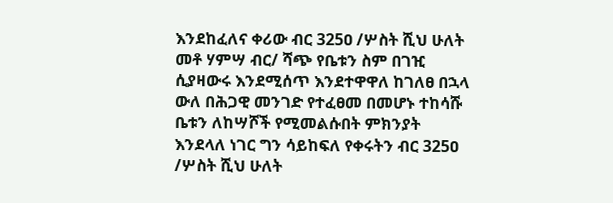እንደከፈለና ቀሪው ብር 325ዐ /ሦስት ሺህ ሁለት መቶ ሃምሣ ብር/ ሻጭ የቤቱን ስም በገዢ ሲያዛውሩ እንደሚሰጥ እንደተዋዋለ ከገለፀ በኋላ ውለ በሕጋዊ መንገድ የተፈፀመ በመሆኑ ተከሳሹ ቤቱን ለከሣሾች የሚመልሱበት ምክንያት እንደላለ ነገር ግን ሳይከፍለ የቀሩትን ብር 325ዐ /ሦስት ሺህ ሁለት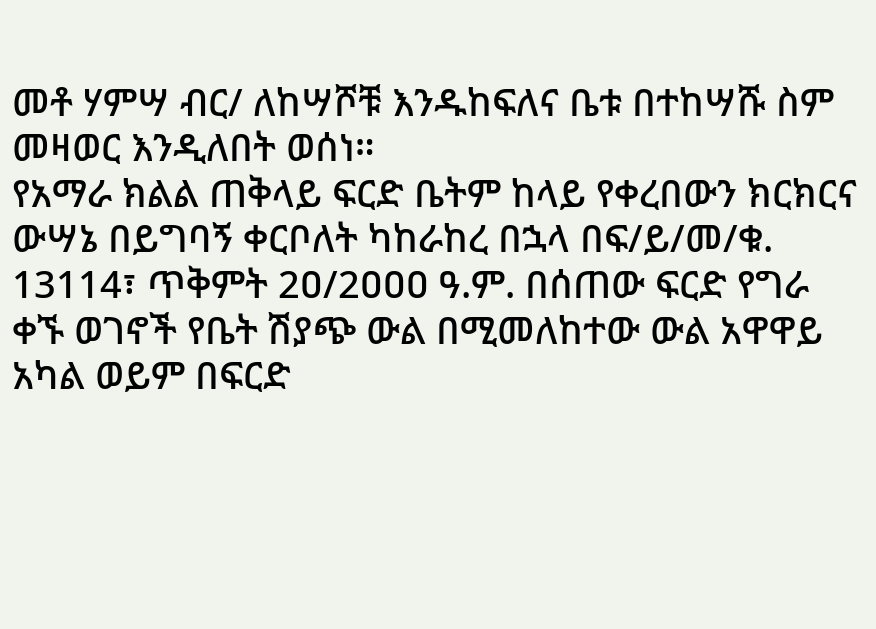መቶ ሃምሣ ብር/ ለከሣሾቹ እንዱከፍለና ቤቱ በተከሣሹ ስም መዛወር እንዲለበት ወሰነ።
የአማራ ክልል ጠቅላይ ፍርድ ቤትም ከላይ የቀረበውን ክርክርና ውሣኔ በይግባኝ ቀርቦለት ካከራከረ በኋላ በፍ/ይ/መ/ቁ. 13114፣ ጥቅምት 2ዐ/2ዐዐዐ ዓ.ም. በሰጠው ፍርድ የግራ ቀኙ ወገኖች የቤት ሽያጭ ውል በሚመለከተው ውል አዋዋይ አካል ወይም በፍርድ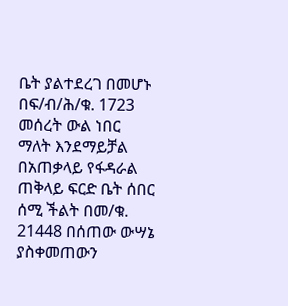ቤት ያልተደረገ በመሆኑ በፍ/ብ/ሕ/ቁ. 1723 መሰረት ውል ነበር ማለት እንደማይቻል በአጠቃላይ የፋዳራል ጠቅላይ ፍርድ ቤት ሰበር ሰሚ ችልት በመ/ቁ. 21448 በሰጠው ውሣኔ ያስቀመጠውን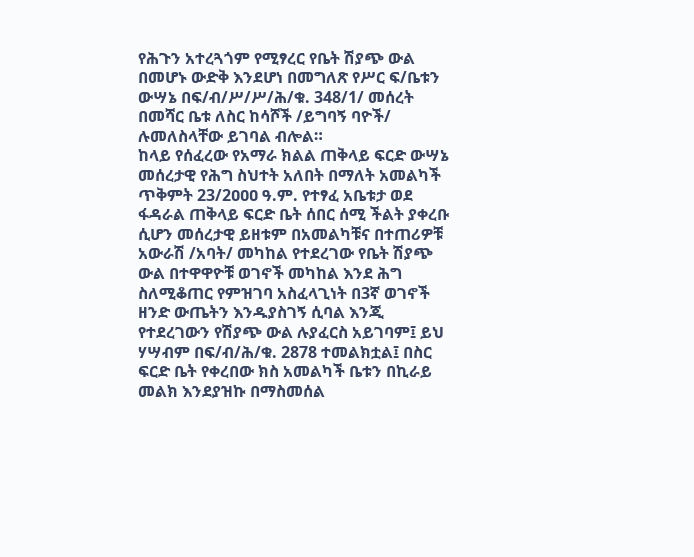የሕጉን አተረጓጎም የሚፃረር የቤት ሽያጭ ውል በመሆኑ ውድቅ እንደሆነ በመግለጽ የሥር ፍ/ቤቱን ውሣኔ በፍ/ብ/ሥ/ሥ/ሕ/ቁ. 348/1/ መሰረት በመሻር ቤቱ ለስር ከሳሾች /ይግባኝ ባዮች/ ሉመለስላቸው ይገባል ብሎል።
ከላይ የሰፈረው የአማራ ክልል ጠቅላይ ፍርድ ውሣኔ መሰረታዊ የሕግ ስህተት አለበት በማለት አመልካች ጥቅምት 23/2ዐዐዐ ዓ.ም. የተፃፈ አቤቱታ ወደ ፋዳራል ጠቅላይ ፍርድ ቤት ሰበር ሰሚ ችልት ያቀረቡ ሲሆን መሰረታዊ ይዘቱም በአመልካቹና በተጠሪዎቹ አውራሽ /አባት/ መካከል የተደረገው የቤት ሽያጭ ውል በተዋዋዮቹ ወገኖች መካከል እንደ ሕግ ስለሚቆጠር የምዝገባ አስፈላጊነት በ3ኛ ወገኖች ዘንድ ውጤትን እንዱያስገኝ ሲባል እንጂ የተደረገውን የሽያጭ ውል ሉያፈርስ አይገባም፤ ይህ ሃሣብም በፍ/ብ/ሕ/ቁ. 2878 ተመልክቷል፤ በስር ፍርድ ቤት የቀረበው ክስ አመልካች ቤቱን በኪራይ መልክ እንደያዝኩ በማስመሰል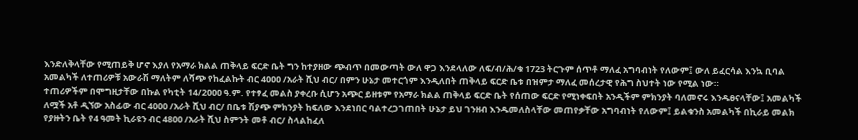እንድለቅላቸው የሚጠይቅ ሆኖ እያለ የአማራ ክልል ጠቅላይ ፍርድ ቤት ግን ከተያዘው ጭብጥ በመውጣት ውለ ዋጋ እንደላለው ለፍ/ብ/ሕ/ቁ 1723 ትርጉም ሰጥቶ ማለፈ አግባብነት የለውም፤ ውለ ይፈርሳል እንኳ ቢባል አመልካች ለተጠሪዎቹ አውራሽ ማለትም ለሻጭ የከፈልኩት ብር 4ዐዐዐ /አራት ሺህ ብር/ በምን ሁኔታ መተርጎም እንዲለበት ጠቅላይ ፍርድ ቤቱ በዝምታ ማለፈ መሰረታዊ የሕግ ስህተት ነው የሚል ነው።
ተጠሪዎችም በሞግዚታቸው በኩል የካቲት 14/2ዐዐዐ ዓ.ም. የተፃፈ መልስ ያቀረቡ ሲሆን አጭር ይዘቱም የአማራ ክልል ጠቅላይ ፍርድ ቤት የሰጠው ፍርድ የሚነቀፍበት አንዲችም ምክንያት ባለመኖሩ እንዱፀናላቸው፤ አመልካች ለሟች አቶ ዲኘው አስፊው ብር 4ዐዐዐ /አራት ሺህ ብር/ በቤቱ ሽያጭ ምክንያት ከፍለው እንደነበር ባልተረጋገጠበት ሁኔታ ይህ ገንዘብ እንዱመለስላቸው መጠየቃቸው አግባብነት የለውም፤ ይልቁንስ አመልካች በኪራይ መልክ የያዙትን ቤት የ4 ዓመት ኪራዩን ብር 48ዐዐ /አራት ሺህ ስምንት መቶ ብር/ ስላልከፈለ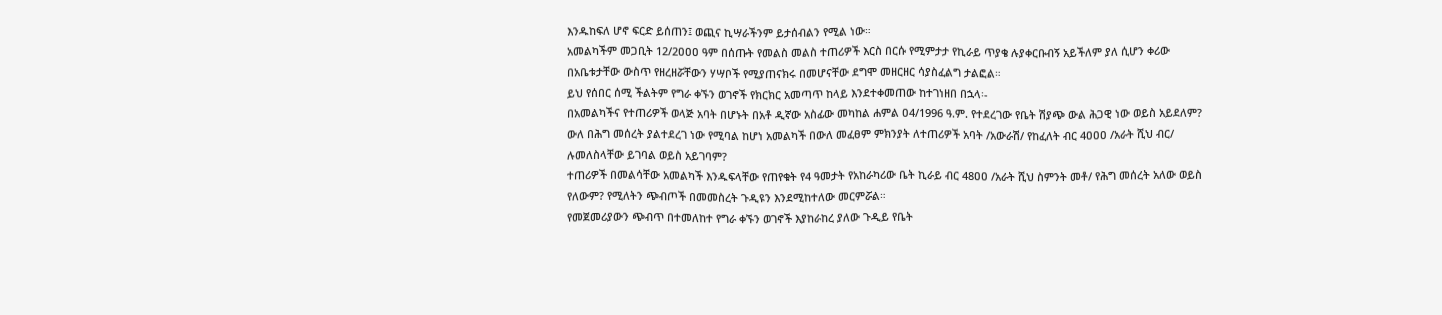እንዱከፍለ ሆኖ ፍርድ ይሰጠን፤ ወጪና ኪሣራችንም ይታሰብልን የሚል ነው።
አመልካችም መጋቢት 12/2ዐዐዐ ዓም በሰጡት የመልስ መልስ ተጠሪዎች እርስ በርሱ የሚምታታ የኪራይ ጥያቄ ሉያቀርቡብኝ አይችለም ያለ ሲሆን ቀሪው በአቤቱታቸው ውስጥ የዘረዘሯቸውን ሃሣቦች የሚያጠናክሩ በመሆናቸው ደግሞ መዘርዘር ሳያስፈልግ ታልፎል።
ይህ የሰበር ሰሚ ችልትም የግራ ቀኙን ወገኖች የክርክር አመጣጥ ከላይ እንደተቀመጠው ከተገነዘበ በኋላ፡-
በአመልካችና የተጠሪዎች ወላጅ አባት በሆኑት በአቶ ዲኛው አስፊው መካከል ሐምል ዐ4/1996 ዓ.ም. የተደረገው የቤት ሽያጭ ውል ሕጋዊ ነው ወይስ አይደለም?
ውለ በሕግ መሰረት ያልተደረገ ነው የሚባል ከሆነ አመልካች በውለ መፈፀም ምክንያት ለተጠሪዎች አባት /አውራሽ/ የከፈለት ብር 4ዐዐዐ /አራት ሺህ ብር/ ሉመለስላቸው ይገባል ወይስ አይገባም?
ተጠሪዎች በመልሳቸው አመልካች እንዱፍላቸው የጠየቁት የ4 ዓመታት የአከራካሪው ቤት ኪራይ ብር 48ዐዐ /አራት ሺህ ስምንት መቶ/ የሕግ መሰረት አለው ወይስ የለውም? የሚለትን ጭብጦች በመመስረት ጉዲዩን እንደሚከተለው መርምሯል።
የመጀመሪያውን ጭብጥ በተመለከተ የግራ ቀኙን ወገኖች እያከራከረ ያለው ጉዲይ የቤት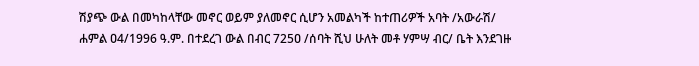ሽያጭ ውል በመካከላቸው መኖር ወይም ያለመኖር ሲሆን አመልካች ከተጠሪዎች አባት /አውራሽ/ ሐምል ዐ4/1996 ዓ.ም. በተደረገ ውል በብር 725ዐ /ሰባት ሺህ ሁለት መቶ ሃምሣ ብር/ ቤት እንደገዙ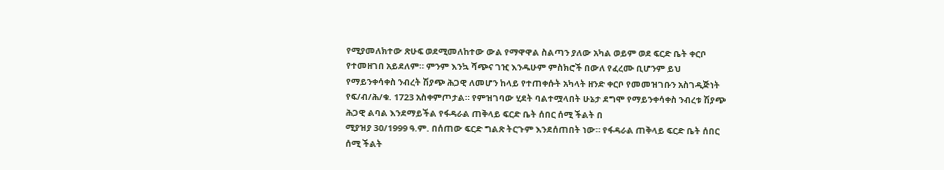የሚያመለክተው ጽሁፍ ወደሚመለከተው ውል የማዋዋል ስልጣን ያለው አካል ወይም ወደ ፍርድ ቤት ቀርቦ የተመዘገበ አይደለም። ምንም እንኳ ሻጭና ገዢ እንዱሁም ምስክሮች በውለ የፈረሙ ቢሆንም ይህ የማይንቀሳቀስ ንብረት ሽያጭ ሕጋዊ ለመሆን ከላይ የተጠቀሱት አካላት ዘንድ ቀርቦ የመመዝገቡን አስገዲጅነት የፍ/ብ/ሕ/ቁ. 1723 አስቀምጦታል። የምዝገባው ሂደት ባልተሟላበት ሁኔታ ደግሞ የማይንቀሳቀስ ንብረቱ ሽያጭ ሕጋዊ ልባል እንደማይችል የፋዳራል ጠቅላይ ፍርድ ቤት ሰበር ሰሚ ችልት በ
ሚያዝያ 3ዐ/1999 ዓ.ም. በሰጠው ፍርድ ግልጽ ትርጉም እንደሰጠበት ነው። የፋዳራል ጠቅላይ ፍርድ ቤት ሰበር ሰሚ ችልት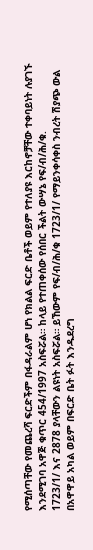የሚሰጣቸው የመጨረሻ ፍርድችም በፋዳራልም ሆነ የክልል ፍርድ ቤቶች ወይም የተለያዩ እርከኖቻቸው ተቀባይነት ሉያገኙ እንደሚገባ አዋጅ ቁጥር 454/1997 አስፍሯል። ከላይ የተጠቀሰው የሰበር ችልት ውሣኔ የፍ/ብ/ሕ/ቁ.
1723/1/ እና 2878 ያላቸውን ልዩነት አስፍሯል። ይኸውም የፍ/ብ/ሕ/ቁ 1723/1/ የማይንቀሳቀስ ንብረት ሽያጭ ውል በአዋዋይ አካል ወይም በፍርድ ቤት ፉት እንዱደረግ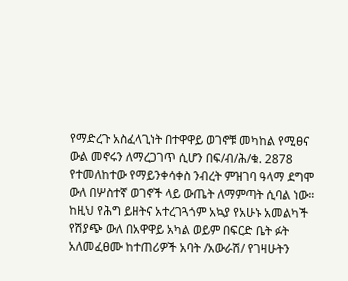የማድረጉ አስፈላጊነት በተዋዋይ ወገኖቹ መካከል የሚፀና ውል መኖሩን ለማረጋገጥ ሲሆን በፍ/ብ/ሕ/ቁ. 2878 የተመለከተው የማይንቀሳቀስ ንብረት ምዝገባ ዓላማ ደግሞ ውለ በሦስተኛ ወገኖች ላይ ውጤት ለማምጣት ሲባል ነው። ከዚህ የሕግ ይዘትና አተረገጓጎም አኳያ የአሁኑ አመልካች የሽያጭ ውለ በአዋዋይ አካል ወይም በፍርድ ቤት ፉት አለመፈፀሙ ከተጠሪዎች አባት /አውራሽ/ የገዛሁትን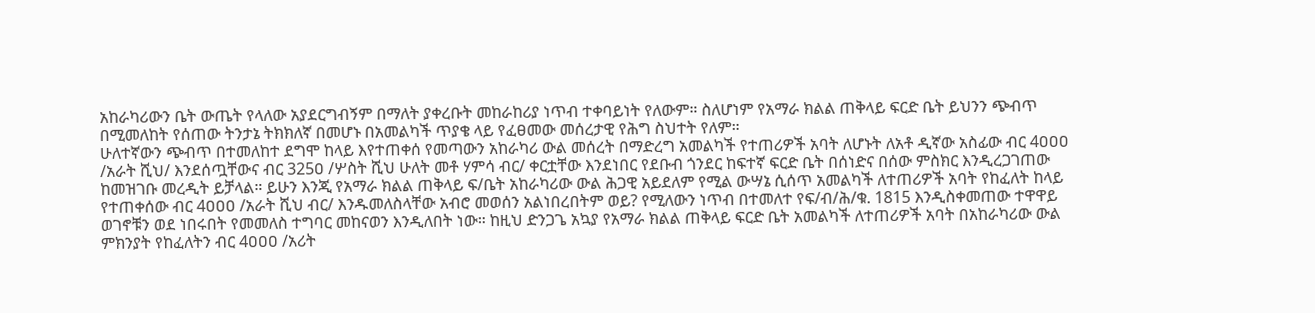አከራካሪውን ቤት ውጤት የላለው አያደርግብኝም በማለት ያቀረቡት መከራከሪያ ነጥብ ተቀባይነት የለውም። ስለሆነም የአማራ ክልል ጠቅላይ ፍርድ ቤት ይህንን ጭብጥ በሚመለከት የሰጠው ትንታኔ ትክክለኛ በመሆኑ በአመልካች ጥያቄ ላይ የፈፀመው መሰረታዊ የሕግ ስህተት የለም።
ሁለተኛውን ጭብጥ በተመለከተ ደግሞ ከላይ እየተጠቀሰ የመጣውን አከራካሪ ውል መሰረት በማድረግ አመልካች የተጠሪዎች አባት ለሆኑት ለአቶ ዲኛው አስፊው ብር 4ዐዐዐ /አራት ሺህ/ እንደሰጧቸውና ብር 325ዐ /ሦስት ሺህ ሁለት መቶ ሃምሳ ብር/ ቀርቷቸው እንደነበር የደቡብ ጎንደር ከፍተኛ ፍርድ ቤት በሰነድና በሰው ምስክር እንዲረጋገጠው ከመዝገቡ መረዲት ይቻላል። ይሁን እንጂ የአማራ ክልል ጠቅላይ ፍ/ቤት አከራካሪው ውል ሕጋዊ አይደለም የሚል ውሣኔ ሲሰጥ አመልካች ለተጠሪዎች አባት የከፈለት ከላይ የተጠቀሰው ብር 4ዐዐዐ /አራት ሺህ ብር/ እንዱመለስላቸው አብሮ መወሰን አልነበረበትም ወይ? የሚለውን ነጥብ በተመለተ የፍ/ብ/ሕ/ቁ. 1815 እንዲስቀመጠው ተዋዋይ ወገኖቹን ወደ ነበሩበት የመመለስ ተግባር መከናወን እንዲለበት ነው። ከዚህ ድንጋጌ አኳያ የአማራ ክልል ጠቅላይ ፍርድ ቤት አመልካች ለተጠሪዎች አባት በአከራካሪው ውል ምክንያት የከፈለትን ብር 4ዐዐዐ /አሪት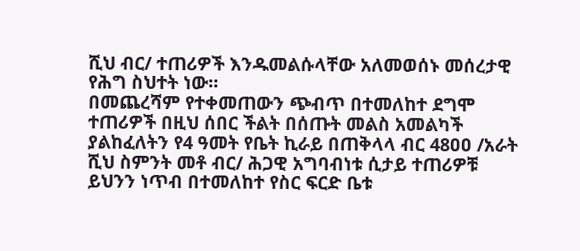ሺህ ብር/ ተጠሪዎች እንዱመልሱላቸው አለመወሰኑ መሰረታዊ የሕግ ስህተት ነው።
በመጨረሻም የተቀመጠውን ጭብጥ በተመለከተ ደግሞ ተጠሪዎች በዚህ ሰበር ችልት በሰጡት መልስ አመልካች ያልከፈለትን የ4 ዓመት የቤት ኪራይ በጠቅላላ ብር 48ዐዐ /አራት ሺህ ስምንት መቶ ብር/ ሕጋዊ አግባብነቱ ሲታይ ተጠሪዎቹ ይህንን ነጥብ በተመለከተ የስር ፍርድ ቤቱ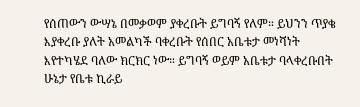የሰጠውን ውሣኔ በመቃወም ያቀረቡት ይግባኝ የለም። ይህንን ጥያቄ እያቀረቡ ያለት አመልካች ባቀረቡት የሰበር አቤቱታ መነሻነት እየተካሄደ ባለው ክርክር ነው። ይግባኝ ወይም አቤቱታ ባላቀረቡበት ሁኔታ የቤቱ ኪራይ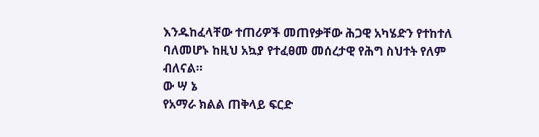እንዱከፈላቸው ተጠሪዎች መጠየቃቸው ሕጋዊ አካሄድን የተከተለ ባለመሆኑ ከዚህ አኳያ የተፈፀመ መሰረታዊ የሕግ ስህተት የለም ብለናል።
ው ሣ ኔ
የአማራ ክልል ጠቅላይ ፍርድ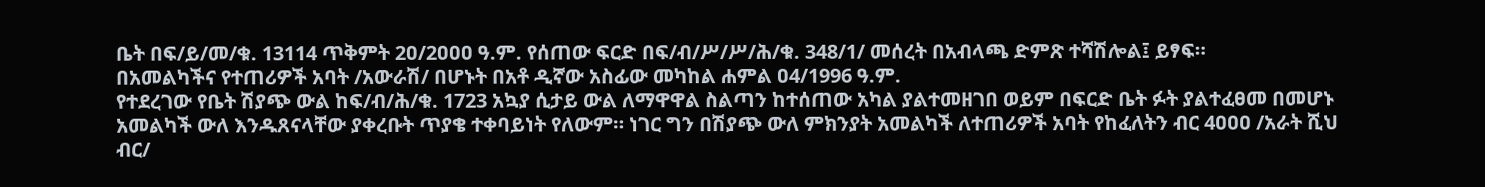ቤት በፍ/ይ/መ/ቁ. 13114 ጥቅምት 2ዐ/2ዐዐዐ ዓ.ም. የሰጠው ፍርድ በፍ/ብ/ሥ/ሥ/ሕ/ቁ. 348/1/ መሰረት በአብላጫ ድምጽ ተሻሽሎል፤ ይፃፍ።
በአመልካችና የተጠሪዎች አባት /አውራሽ/ በሆኑት በአቶ ዲኛው አስፊው መካከል ሐምል ዐ4/1996 ዓ.ም.
የተደረገው የቤት ሽያጭ ውል ከፍ/ብ/ሕ/ቁ. 1723 አኳያ ሲታይ ውል ለማዋዋል ስልጣን ከተሰጠው አካል ያልተመዘገበ ወይም በፍርድ ቤት ፉት ያልተፈፀመ በመሆኑ አመልካች ውለ እንዱጸናላቸው ያቀረቡት ጥያቄ ተቀባይነት የለውም። ነገር ግን በሽያጭ ውለ ምክንያት አመልካች ለተጠሪዎች አባት የከፈለትን ብር 4ዐዐዐ /አራት ሺህ ብር/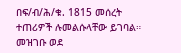በፍ/ብ/ሕ/ቁ. 1815 መሰረት ተጠሪዎች ሉመልሱላቸው ይገባል።
መዝገቡ ወደ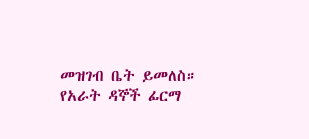መዝገብ ቤት ይመለስ።
የአራት ዳኞች ፊርማ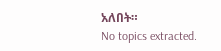አለበት።
No topics extracted.